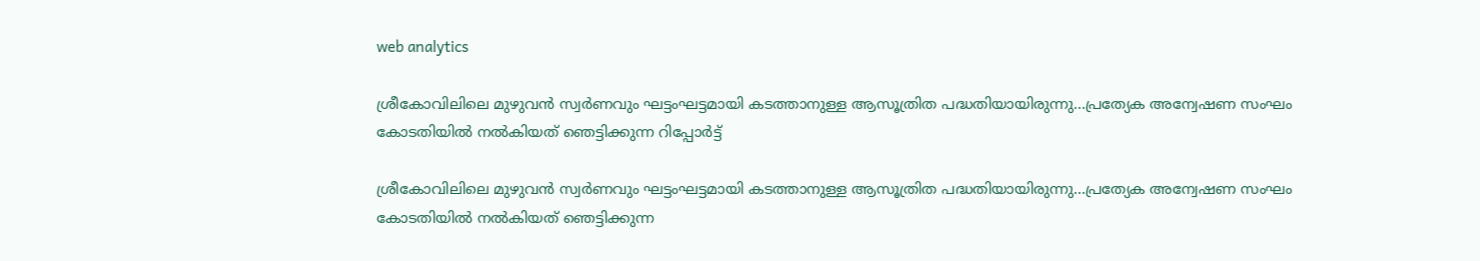web analytics

ശ്രീകോവിലിലെ മുഴുവൻ സ്വർണവും ഘട്ടംഘട്ടമായി കടത്താനുള്ള ആസൂത്രിത പദ്ധതിയായിരുന്നു…പ്രത്യേക അന്വേഷണ സംഘം കോടതിയിൽ നൽകിയത് ഞെട്ടിക്കുന്ന റിപ്പോർട്ട്

ശ്രീകോവിലിലെ മുഴുവൻ സ്വർണവും ഘട്ടംഘട്ടമായി കടത്താനുള്ള ആസൂത്രിത പദ്ധതിയായിരുന്നു…പ്രത്യേക അന്വേഷണ സംഘം കോടതിയിൽ നൽകിയത് ഞെട്ടിക്കുന്ന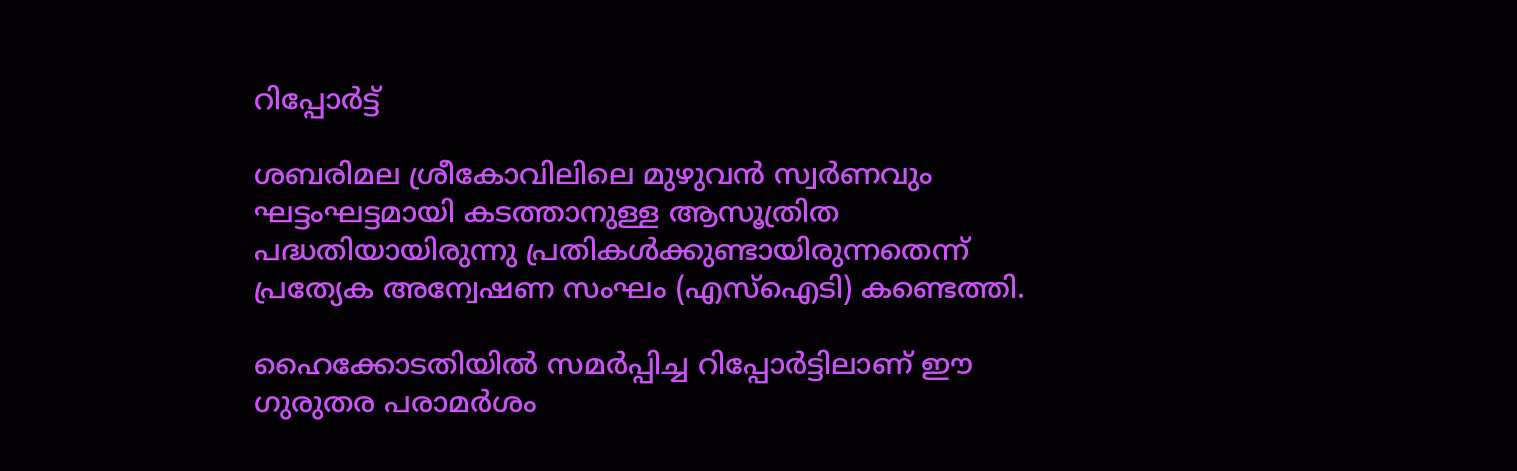റിപ്പോർട്ട്

ശബരിമല ശ്രീകോവിലിലെ മുഴുവൻ സ്വർണവും ഘട്ടംഘട്ടമായി കടത്താനുള്ള ആസൂത്രിത പദ്ധതിയായിരുന്നു പ്രതികൾക്കുണ്ടായിരുന്നതെന്ന് പ്രത്യേക അന്വേഷണ സംഘം (എസ്‌ഐടി) കണ്ടെത്തി.

ഹൈക്കോടതിയിൽ സമർപ്പിച്ച റിപ്പോർട്ടിലാണ് ഈ ഗുരുതര പരാമർശം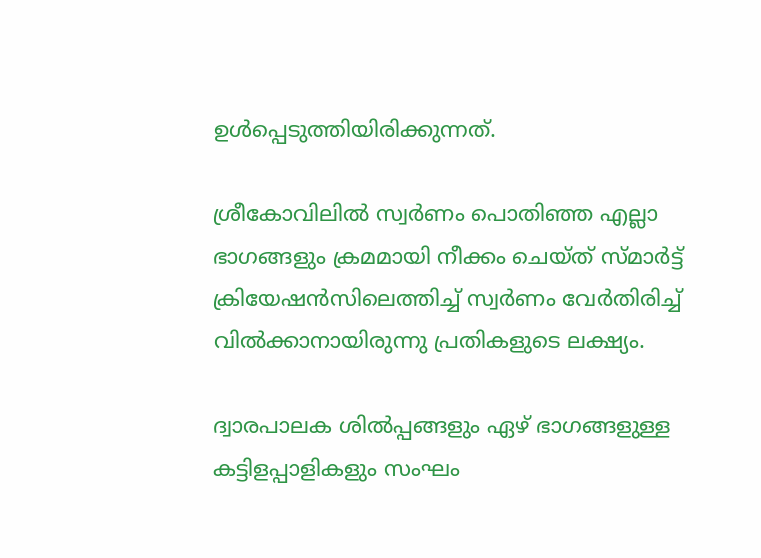ഉൾപ്പെടുത്തിയിരിക്കുന്നത്.

ശ്രീകോവിലിൽ സ്വർണം പൊതിഞ്ഞ എല്ലാ ഭാഗങ്ങളും ക്രമമായി നീക്കം ചെയ്ത് സ്മാർട്ട് ക്രിയേഷൻസിലെത്തിച്ച് സ്വർണം വേർതിരിച്ച് വിൽക്കാനായിരുന്നു പ്രതികളുടെ ലക്ഷ്യം.

ദ്വാരപാലക ശിൽപ്പങ്ങളും ഏഴ് ഭാഗങ്ങളുള്ള കട്ടിളപ്പാളികളും സംഘം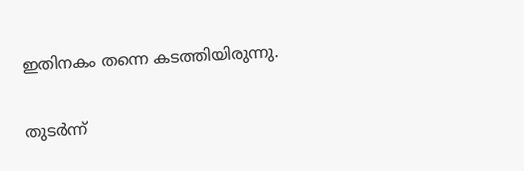ഇതിനകം തന്നെ കടത്തിയിരുന്നു.

തുടർന്ന്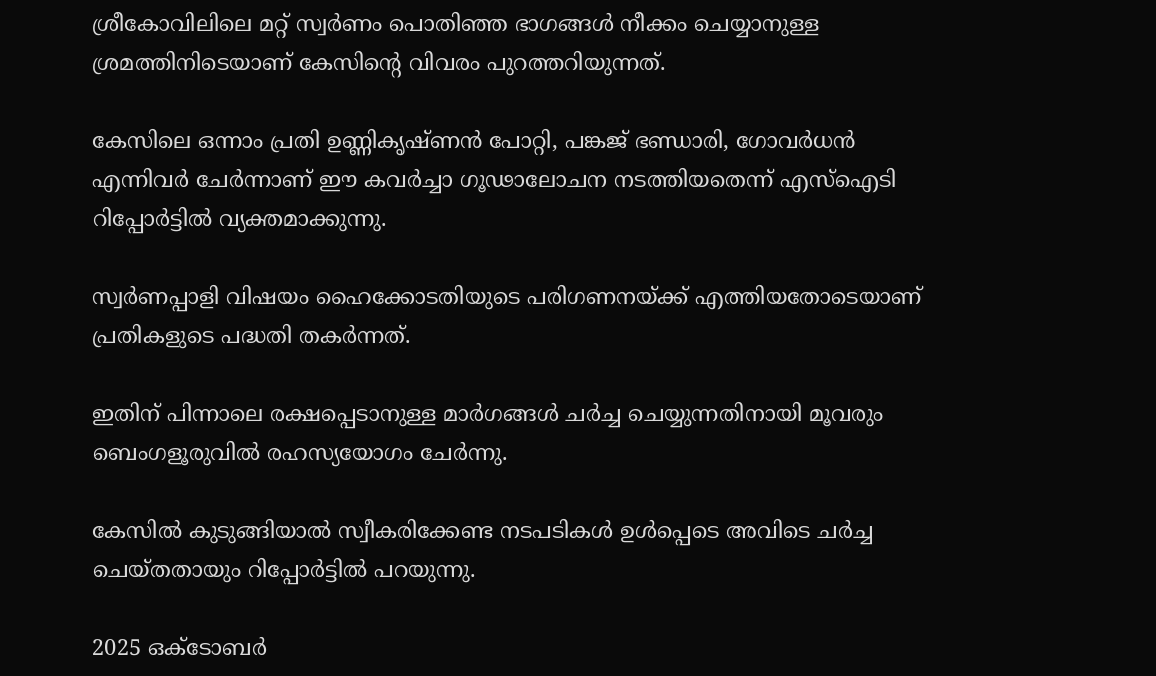ശ്രീകോവിലിലെ മറ്റ് സ്വർണം പൊതിഞ്ഞ ഭാഗങ്ങൾ നീക്കം ചെയ്യാനുള്ള ശ്രമത്തിനിടെയാണ് കേസിന്റെ വിവരം പുറത്തറിയുന്നത്.

കേസിലെ ഒന്നാം പ്രതി ഉണ്ണികൃഷ്ണൻ പോറ്റി, പങ്കജ് ഭണ്ഡാരി, ഗോവർധൻ എന്നിവർ ചേർന്നാണ് ഈ കവർച്ചാ ഗൂഢാലോചന നടത്തിയതെന്ന് എസ്‌ഐടി റിപ്പോർട്ടിൽ വ്യക്തമാക്കുന്നു.

സ്വർണപ്പാളി വിഷയം ഹൈക്കോടതിയുടെ പരിഗണനയ്ക്ക് എത്തിയതോടെയാണ് പ്രതികളുടെ പദ്ധതി തകർന്നത്.

ഇതിന് പിന്നാലെ രക്ഷപ്പെടാനുള്ള മാർഗങ്ങൾ ചർച്ച ചെയ്യുന്നതിനായി മൂവരും ബെംഗളൂരുവിൽ രഹസ്യയോഗം ചേർന്നു.

കേസിൽ കുടുങ്ങിയാൽ സ്വീകരിക്കേണ്ട നടപടികൾ ഉൾപ്പെടെ അവിടെ ചർച്ച ചെയ്തതായും റിപ്പോർട്ടിൽ പറയുന്നു.

2025 ഒക്ടോബർ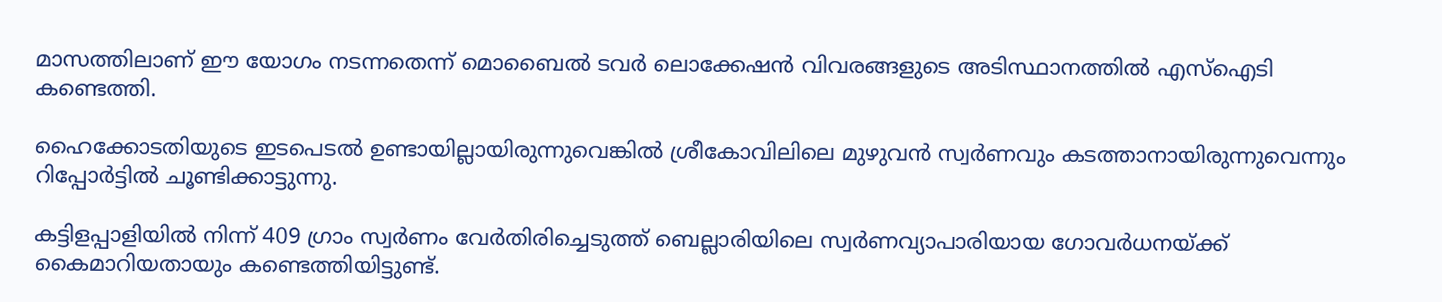മാസത്തിലാണ് ഈ യോഗം നടന്നതെന്ന് മൊബൈൽ ടവർ ലൊക്കേഷൻ വിവരങ്ങളുടെ അടിസ്ഥാനത്തിൽ എസ്‌ഐടി കണ്ടെത്തി.

ഹൈക്കോടതിയുടെ ഇടപെടൽ ഉണ്ടായില്ലായിരുന്നുവെങ്കിൽ ശ്രീകോവിലിലെ മുഴുവൻ സ്വർണവും കടത്താനായിരുന്നുവെന്നും റിപ്പോർട്ടിൽ ചൂണ്ടിക്കാട്ടുന്നു.

കട്ടിളപ്പാളിയിൽ നിന്ന് 409 ഗ്രാം സ്വർണം വേർതിരിച്ചെടുത്ത് ബെല്ലാരിയിലെ സ്വർണവ്യാപാരിയായ ഗോവർധനയ്ക്ക് കൈമാറിയതായും കണ്ടെത്തിയിട്ടുണ്ട്.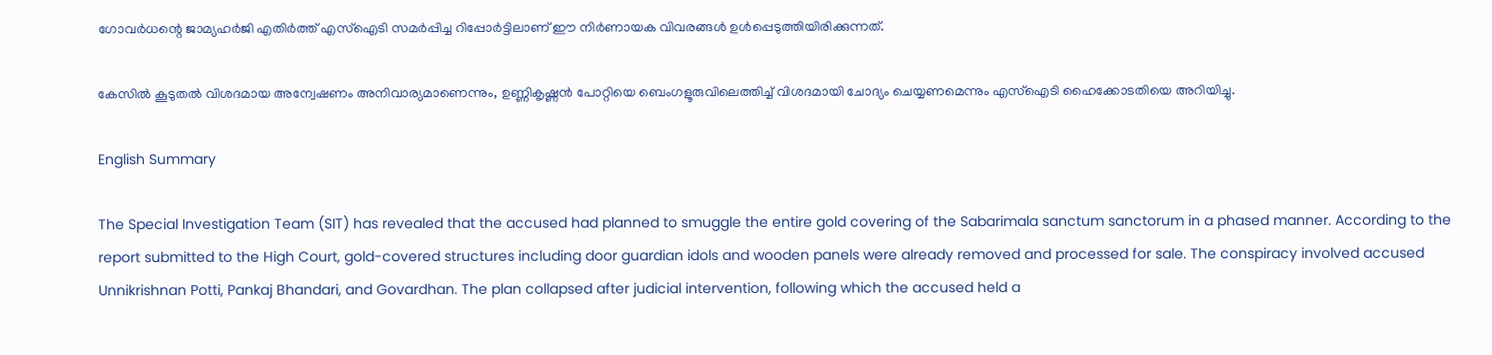ഗോവർധന്റെ ജാമ്യഹർജി എതിർത്ത് എസ്‌ഐടി സമർപ്പിച്ച റിപ്പോർട്ടിലാണ് ഈ നിർണായക വിവരങ്ങൾ ഉൾപ്പെടുത്തിയിരിക്കുന്നത്.

കേസിൽ കൂടുതൽ വിശദമായ അന്വേഷണം അനിവാര്യമാണെന്നും, ഉണ്ണികൃഷ്ണൻ പോറ്റിയെ ബെംഗളൂരുവിലെത്തിച്ച് വിശദമായി ചോദ്യം ചെയ്യണമെന്നും എസ്‌ഐടി ഹൈക്കോടതിയെ അറിയിച്ചു.

English Summary

The Special Investigation Team (SIT) has revealed that the accused had planned to smuggle the entire gold covering of the Sabarimala sanctum sanctorum in a phased manner. According to the report submitted to the High Court, gold-covered structures including door guardian idols and wooden panels were already removed and processed for sale. The conspiracy involved accused Unnikrishnan Potti, Pankaj Bhandari, and Govardhan. The plan collapsed after judicial intervention, following which the accused held a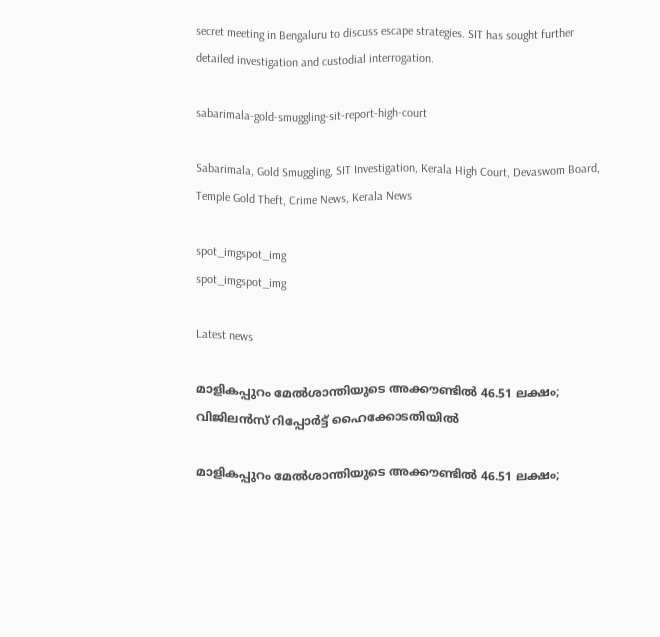secret meeting in Bengaluru to discuss escape strategies. SIT has sought further detailed investigation and custodial interrogation.

sabarimala-gold-smuggling-sit-report-high-court

Sabarimala, Gold Smuggling, SIT Investigation, Kerala High Court, Devaswom Board, Temple Gold Theft, Crime News, Kerala News

spot_imgspot_img
spot_imgspot_img

Latest news

മാളികപ്പുറം മേൽശാന്തിയുടെ അക്കൗണ്ടിൽ 46.51 ലക്ഷം; വിജിലൻസ് റിപ്പോർട്ട് ഹൈക്കോടതിയിൽ

മാളികപ്പുറം മേൽശാന്തിയുടെ അക്കൗണ്ടിൽ 46.51 ലക്ഷം;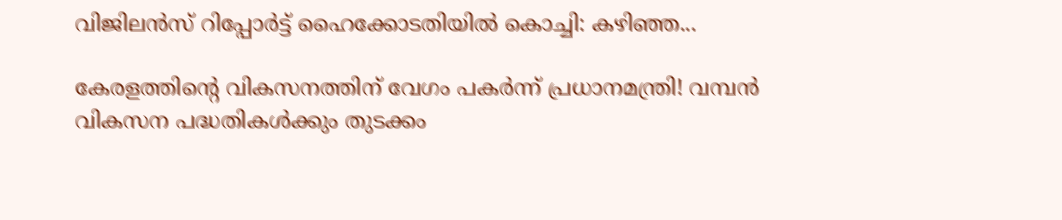വിജിലൻസ് റിപ്പോർട്ട് ഹൈക്കോടതിയിൽ കൊച്ചി: കഴിഞ്ഞ...

കേരളത്തിന്റെ വികസനത്തിന് വേഗം പകർന്ന് പ്രധാനമന്ത്രി! വമ്പന്‍ വികസന പദ്ധതികള്‍ക്കും തുടക്കം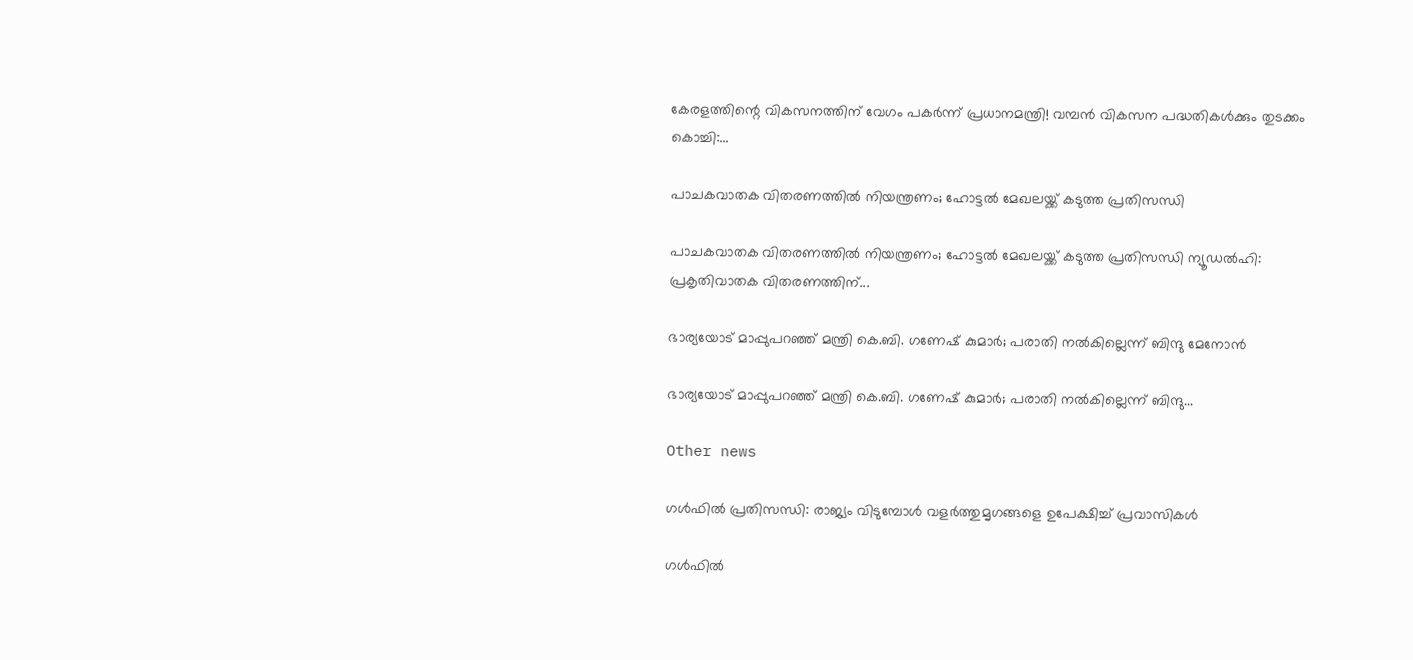കേരളത്തിന്റെ വികസനത്തിന് വേഗം പകർന്ന് പ്രധാനമന്ത്രി! വമ്പന്‍ വികസന പദ്ധതികള്‍ക്കും തുടക്കം കൊച്ചി:...

പാചകവാതക വിതരണത്തിൽ നിയന്ത്രണം; ഹോട്ടൽ മേഖലയ്ക്ക് കടുത്ത പ്രതിസന്ധി

പാചകവാതക വിതരണത്തിൽ നിയന്ത്രണം; ഹോട്ടൽ മേഖലയ്ക്ക് കടുത്ത പ്രതിസന്ധി ന്യൂഡൽഹി: പ്രകൃതിവാതക വിതരണത്തിന്...

ഭാര്യയോട് മാപ്പുപറഞ്ഞ് മന്ത്രി കെ.ബി. ഗണേഷ് കുമാർ; പരാതി നൽകില്ലെന്ന് ബിന്ദു മേനോൻ

ഭാര്യയോട് മാപ്പുപറഞ്ഞ് മന്ത്രി കെ.ബി. ഗണേഷ് കുമാർ; പരാതി നൽകില്ലെന്ന് ബിന്ദു...

Other news

ഗൾഫിൽ പ്രതിസന്ധി: രാജ്യം വിടുമ്പോൾ വളർത്തുമൃഗങ്ങളെ ഉപേക്ഷിച്ച് പ്രവാസികൾ

ഗൾഫിൽ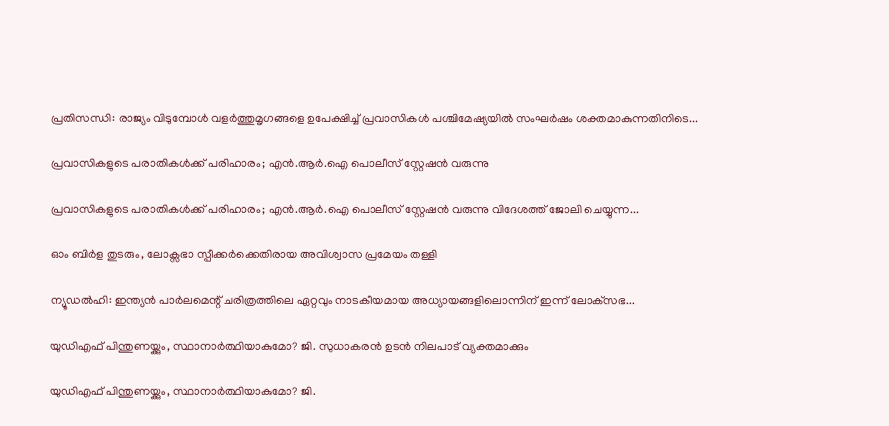പ്രതിസന്ധി: രാജ്യം വിടുമ്പോൾ വളർത്തുമൃഗങ്ങളെ ഉപേക്ഷിച്ച് പ്രവാസികൾ പശ്ചിമേഷ്യയിൽ സംഘർഷം ശക്തമാകുന്നതിനിടെ...

പ്രവാസികളുടെ പരാതികൾക്ക് പരിഹാരം; എൻ.ആർ.ഐ പൊലീസ് സ്റ്റേഷൻ വരുന്നു

പ്രവാസികളുടെ പരാതികൾക്ക് പരിഹാരം; എൻ.ആർ.ഐ പൊലീസ് സ്റ്റേഷൻ വരുന്നു വിദേശത്ത് ജോലി ചെയ്യുന്ന...

ഓം ബിര്‍ള തുടരും, ലോക്സഭാ സ്പീക്കർക്കെതിരായ അവിശ്വാസ പ്രമേയം തള്ളി

ന്യൂഡൽഹി: ഇന്ത്യൻ പാർലമെന്റ് ചരിത്രത്തിലെ ഏറ്റവും നാടകീയമായ അധ്യായങ്ങളിലൊന്നിന് ഇന്ന് ലോക്‌സഭ...

യുഡിഎഫ് പിന്തുണയ്ക്കും, സ്ഥാനാർത്ഥിയാകുമോ? ജി. സുധാകരൻ ഉടൻ നിലപാട് വ്യക്തമാക്കും

യുഡിഎഫ് പിന്തുണയ്ക്കും, സ്ഥാനാർത്ഥിയാകുമോ? ജി.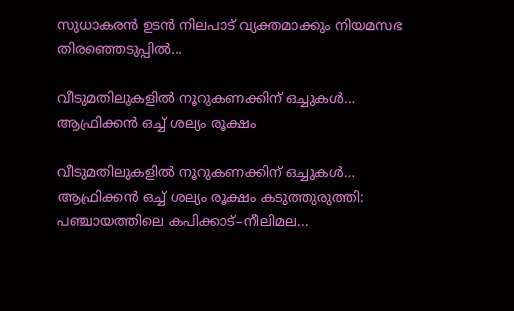സുധാകരൻ ഉടൻ നിലപാട് വ്യക്തമാക്കും നിയമസഭ തിരഞ്ഞെടുപ്പിൽ...

വീടുമതിലുകളിൽ നൂറുകണക്കിന് ഒച്ചുകൾ… ആഫ്രിക്കൻ ഒച്ച് ശല്യം രൂക്ഷം

വീടുമതിലുകളിൽ നൂറുകണക്കിന് ഒച്ചുകൾ… ആഫ്രിക്കൻ ഒച്ച് ശല്യം രൂക്ഷം കടുത്തുരുത്തി: പഞ്ചായത്തിലെ കപിക്കാട്–നീലിമല...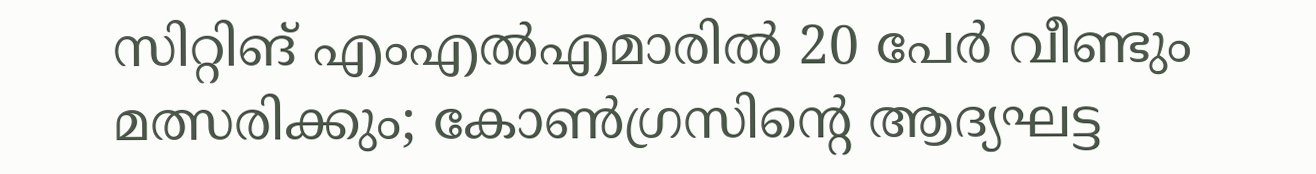സിറ്റിങ് എംഎൽഎമാരിൽ 20 പേർ വീണ്ടും മത്സരിക്കും; കോൺഗ്രസിന്റെ ആദ്യഘട്ട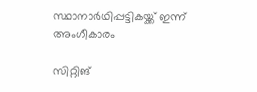സ്ഥാനാർഥിപ്പട്ടികയ്ക്ക് ഇന്ന് അംഗീകാരം

സിറ്റിങ്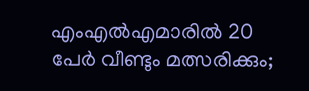എംഎൽഎമാരിൽ 20 പേർ വീണ്ടും മത്സരിക്കും;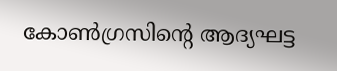കോൺഗ്രസിന്റെ ആദ്യഘട്ട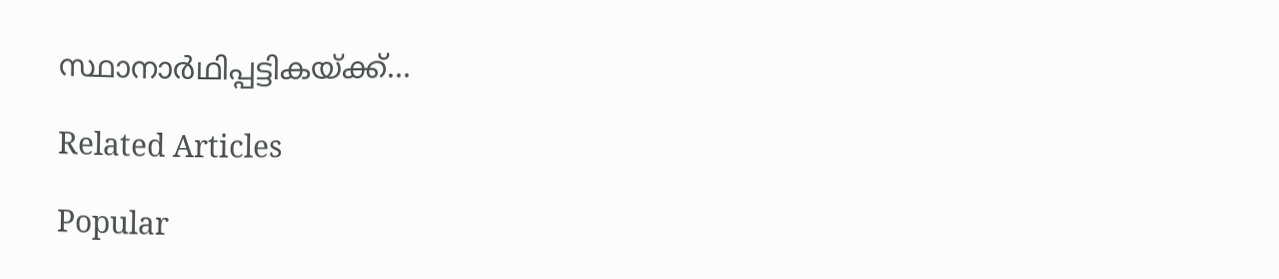സ്ഥാനാർഥിപ്പട്ടികയ്ക്ക്...

Related Articles

Popular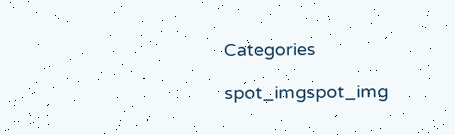Categories

spot_imgspot_img